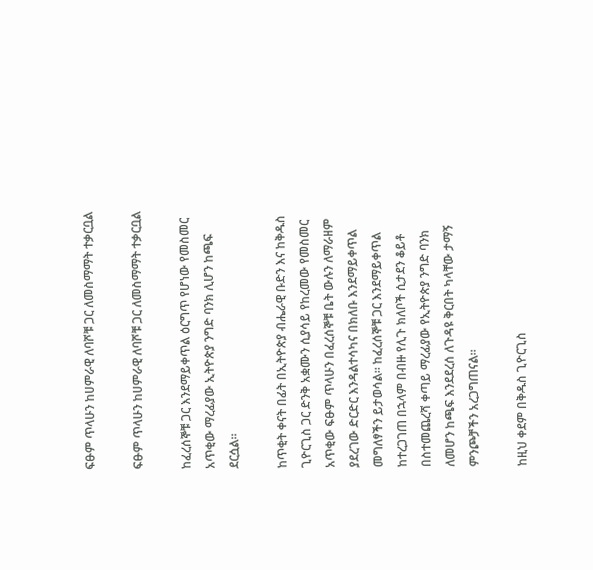ፍፁም ጥላሁን ከሀምራዊ ለባሾቹ ጋር ለመስማማት ተቃርቧል

ፍፁም ጥላሁን ከሀምራዊ ለባሾቹ ጋር ለመስማማት ተቃርቧል

ከፈረሰኞቹ ጋር እንደማይቀጥል ዕርግጥ የሆነው የመስመር አጥቂው ማረፊያው ኢትዮጵያ ንግድ ባንክ ሊሆን ከጫፍ ደርሷል።

ከጥቂት ቀናት በፊት በኢትዮጵያ ብሔራዊ ቡድን እና ከቅዱስ ጊዮርጊስ ጋር ድንቅ አቋሙን ሲያሳይ የከረመው የመስመር አጥቂው ፍፁም ጥላሁን በፈረሰኞቹ ቤት ውሉን ለማራዘም ያደረገው ድርድር እንዳልተሳካና በክለቡ እንደማይቀጥል መግለፃችን ይታወሳል። ከፈረሰኞቹ ጋር እንደማይቀጥል ከተረጋገጠ በኋላም በብዙ የሊጉ ክለቦች ሲታደን ቆይቶ በስተመጨረሻ ቀጣይ ማረፊያው የኢትዮጵያ ንግድ ባንክ ለመሆን ከጫፍ እንደደረሰ ለጉዳዩ ቅርበት ካላቸው ታማኝ ምንጮቻችን አረጋግጠናል።

ከዚህ ቀደም በቅዱስ ጊዮርጊስ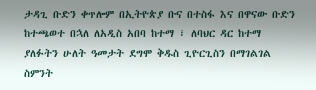ታዳጊ ቡድን ቀጥሎም በኢትዮጵያ ቡና በተስፋ እና በዋናው ቡድን ከተጫወተ በኋለ ለአዲስ አበባ ከተማ ፣ ለባህር ዳር ከተማ ያለፉትን ሁለት ዓመታት ደግሞ ቅዱስ ጊዮርጊስን በማገልገል ስምንት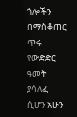ጎሎችን በማስቆጠር ጥሩ የውድድር ዓመት ያሳለፈ ሲሆን አሁን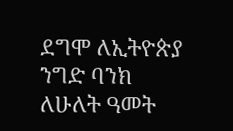ደግሞ ለኢትዮጵያ ንግድ ባንክ ለሁለት ዓመት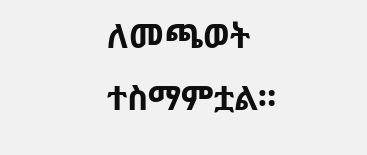ለመጫወት ተስማምቷል።